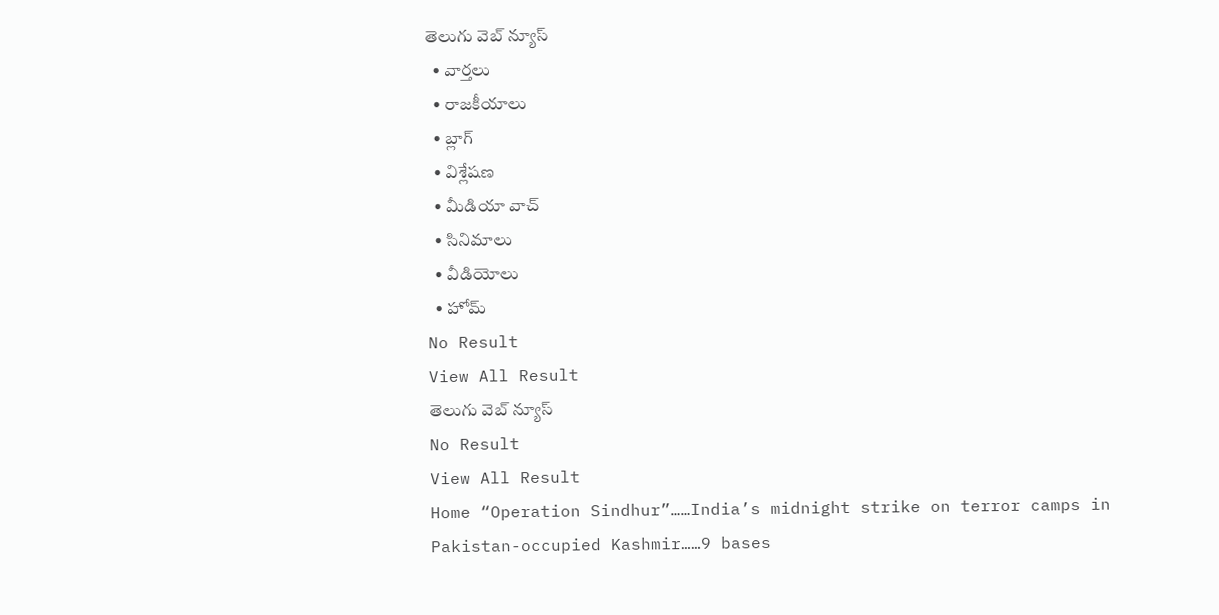తెలుగు వెబ్ న్యూస్
  • వార్తలు
  • రాజకీయాలు
  • బ్లాగ్
  • విశ్లేషణ
  • మీడియా వాచ్
  • సినిమాలు
  • వీడియోలు
  • హోమ్
No Result
View All Result
తెలుగు వెబ్ న్యూస్
No Result
View All Result
Home “Operation Sindhur”……India’s midnight strike on terror camps in Pakistan-occupied Kashmir……9 bases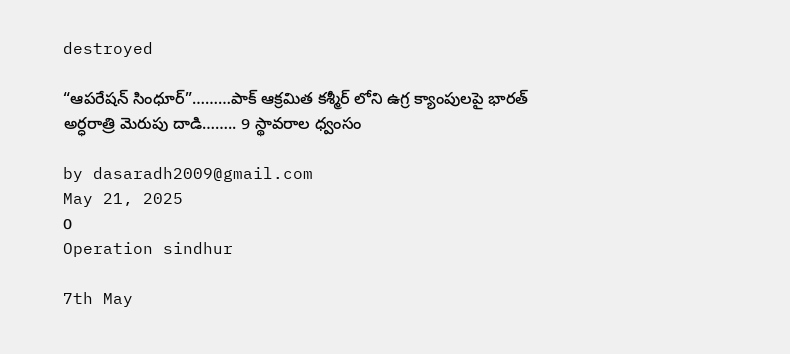destroyed

“ఆపరేషన్ సింధూర్”………పాక్ ఆక్రమిత కశ్మీర్ లోని ఉగ్ర క్యాంపులపై భారత్ అర్ధరాత్రి మెరుపు దాడి…….. 9 స్థావరాల ధ్వంసం

by dasaradh2009@gmail.com
May 21, 2025
0
Operation sindhur

7th May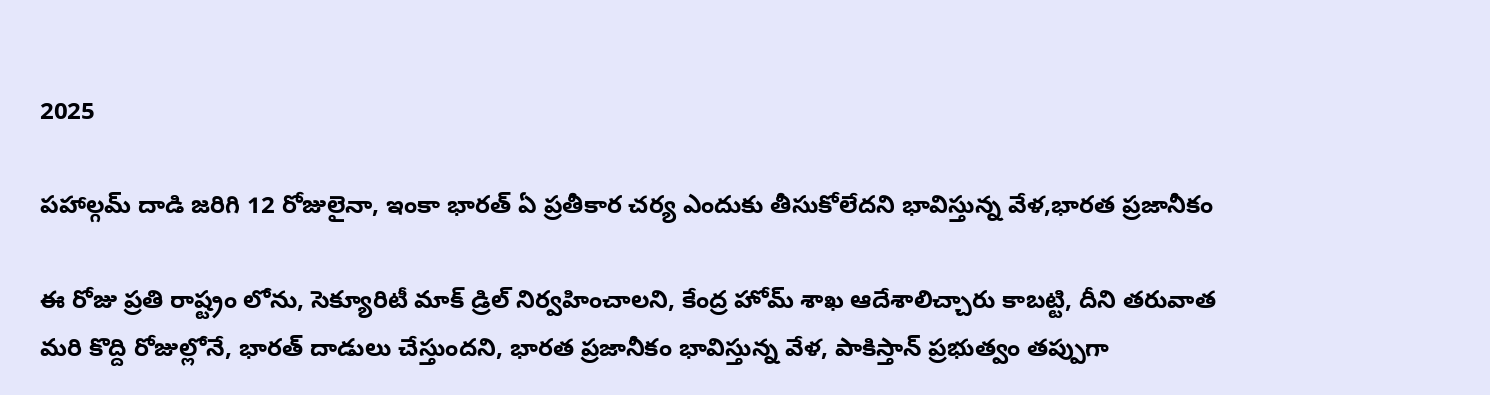2025

పహాల్గమ్ దాడి జరిగి 12 రోజులైనా, ఇంకా భారత్ ఏ ప్రతీకార చర్య ఎందుకు తీసుకోలేదని భావిస్తున్న వేళ,భారత ప్రజానీకం

ఈ రోజు ప్రతి రాష్ట్రం లోను, సెక్యూరిటీ మాక్ డ్రిల్ నిర్వహించాలని, కేంద్ర హోమ్ శాఖ ఆదేశాలిచ్చారు కాబట్టి, దీని తరువాత
మరి కొద్ది రోజుల్లోనే, భారత్ దాడులు చేస్తుందని, భారత ప్రజానీకం భావిస్తున్న వేళ, పాకిస్తాన్ ప్రభుత్వం తప్పుగా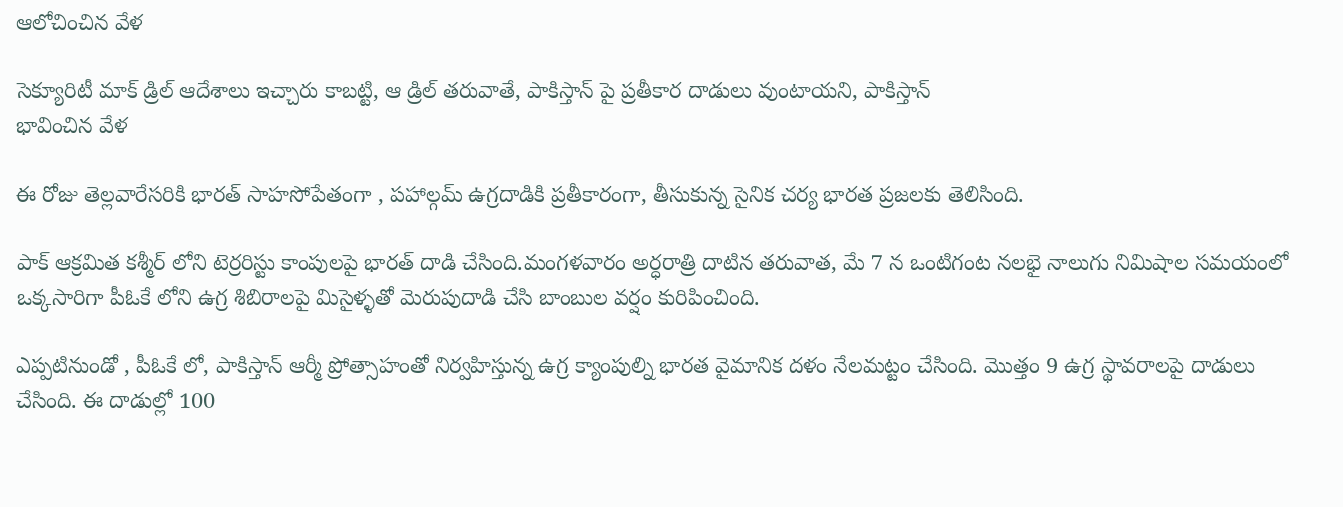ఆలోచించిన వేళ

సెక్యూరిటీ మాక్ డ్రిల్ ఆదేశాలు ఇచ్చారు కాబట్టి, ఆ డ్రిల్ తరువాతే, పాకిస్తాన్ పై ప్రతీకార దాడులు వుంటాయని, పాకిస్తాన్
భావించిన వేళ

ఈ రోజు తెల్లవారేసరికి భారత్ సాహసోపేతంగా , పహాల్గమ్ ఉగ్రదాడికి ప్రతీకారంగా, తీసుకున్న సైనిక చర్య భారత ప్రజలకు తెలిసింది.

పాక్ ఆక్రమిత కశ్మీర్ లోని టెర్రరిస్టు కాంపులపై భారత్ దాడి చేసింది.మంగ‌ళ‌వారం అర్ధ‌రాత్రి దాటిన తరువాత, మే 7 న ఒంటిగంట న‌ల‌భై నాలుగు నిమిషాల స‌మ‌యంలో ఒక్క‌సారిగా పీఓకే లోని ఉగ్ర శిబిరాల‌పై మిసైళ్ళతో మెరుపుదాడి చేసి బాంబుల వర్షం కురిపించింది.

ఎప్పటినుండో , పీఓకే లో, పాకిస్తాన్ ఆర్మీ ప్రోత్సాహంతో నిర్వహిస్తున్న ఉగ్ర క్యాంపుల్ని భారత వైమానిక దళం నేలమట్టం చేసింది. మొత్తం 9 ఉగ్ర స్థావరాలపై దాడులు చేసింది. ఈ దాడుల్లో 100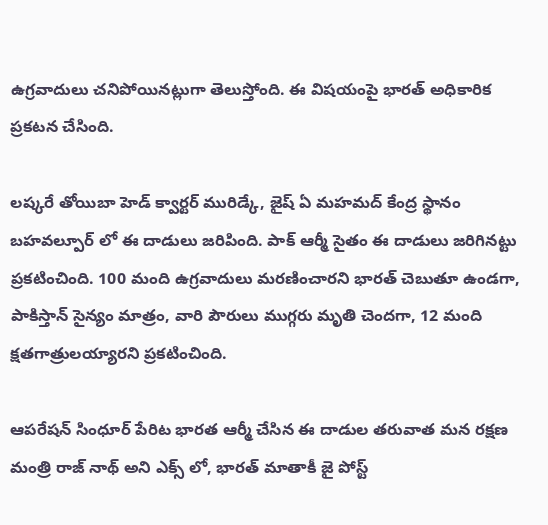ఉగ్రవాదులు చనిపోయినట్లుగా తెలుస్తోంది. ఈ విషయంపై భారత్ అధికారిక ప్రకటన చేసింది.

ల‌ష్క‌రే తోయిబా హెడ్ క్వార్ట‌ర్ మురిడ్కే, జైష్ ఏ మ‌హ‌మ‌ద్ కేంద్ర స్థానం బ‌హ‌వ‌ల్పూర్ లో ఈ దాడులు జ‌రిపింది. పాక్ ఆర్మీ సైతం ఈ దాడులు జ‌రిగిన‌ట్టు ప్ర‌క‌టించింది. 100 మంది ఉగ్రవాదులు మరణించారని భారత్ చెబుతూ ఉండగా, పాకిస్తాన్ సైన్యం మాత్రం, వారి పౌరులు ముగ్గరు మృతి చెందగా, 12 మంది క్షతగాత్రులయ్యారని ప్రకటించింది.

ఆపరేషన్ సింధూర్ పేరిట భారత ఆర్మీ చేసిన ఈ దాడుల తరువాత మన ర‌క్ష‌ణ మంత్రి రాజ్ నాథ్ అని ఎక్స్ లో, భార‌త్ మాతాకీ జై పోస్ట్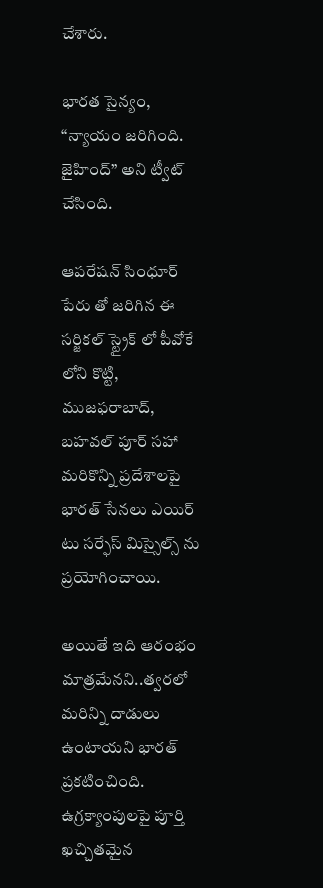చేశారు.

భార‌త సైన్యం, “న్యాయం జ‌రిగింది. జైహింద్” అని ట్వీట్ చేసింది.

ఆపరేషన్ సింధూర్ పేరు తో జరిగిన ఈ సర్జికల్ స్ట్రైక్ లో పీవోకే లోని కొట్టి, ముజఫరాబాద్, బహవల్ పూర్ సహా మరికొన్ని ప్రదేశాలపై భారత్ సేనలు ఎయిర్ టు సర్ఫేస్ మిస్సైల్స్ ను ప్రయోగించాయి.

అయితే ఇది ఆరంభం మాత్రమేనని..త్వరలో మరిన్ని దాడులు ఉంటాయని భారత్ ప్రకటించింది. ఉగ్రక్యాంపులపై పూర్తి ఖచ్చితమైన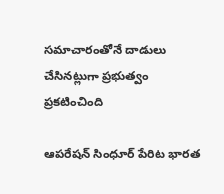సమాచారంతోనే దాడులు చేసినట్లుగా ప్రభుత్వం ప్రకటించింది

ఆపరేషన్ సింధూర్ పేరిట భారత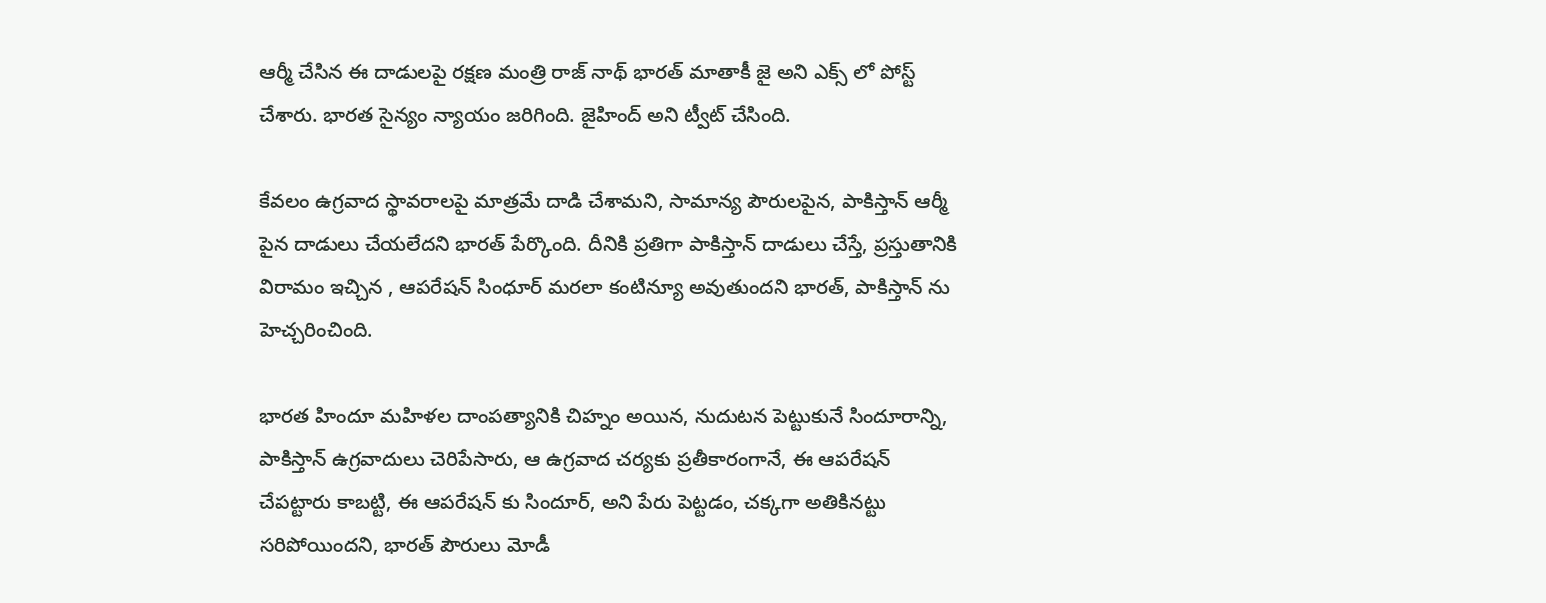ఆర్మీ చేసిన ఈ దాడులపై ర‌క్ష‌ణ మంత్రి రాజ్ నాథ్ భార‌త్ మాతాకీ జై అని ఎక్స్ లో పోస్ట్ చేశారు. భార‌త సైన్యం న్యాయం జ‌రిగింది. జైహింద్ అని ట్వీట్ చేసింది.

కేవలం ఉగ్రవాద స్థావరాలపై మాత్రమే దాడి చేశామని, సామాన్య పౌరులపైన, పాకిస్తాన్ ఆర్మీ పైన దాడులు చేయలేదని భారత్ పేర్కొంది. దీనికి ప్రతిగా పాకిస్తాన్ దాడులు చేస్తే, ప్రస్తుతానికి విరామం ఇచ్చిన , ఆపరేషన్ సింధూర్ మరలా కంటిన్యూ అవుతుందని భారత్, పాకిస్తాన్ ను హెచ్చరించింది.

భారత హిందూ మహిళల దాంపత్యానికి చిహ్నం అయిన, నుదుటన పెట్టుకునే సిందూరాన్ని, పాకిస్తాన్ ఉగ్రవాదులు చెరిపేసారు, ఆ ఉగ్రవాద చర్యకు ప్రతీకారంగానే, ఈ ఆపరేషన్ చేపట్టారు కాబట్టి, ఈ ఆపరేషన్ కు సిందూర్, అని పేరు పెట్టడం, చక్కగా అతికినట్టు సరిపోయిందని, భారత్ పౌరులు మోడీ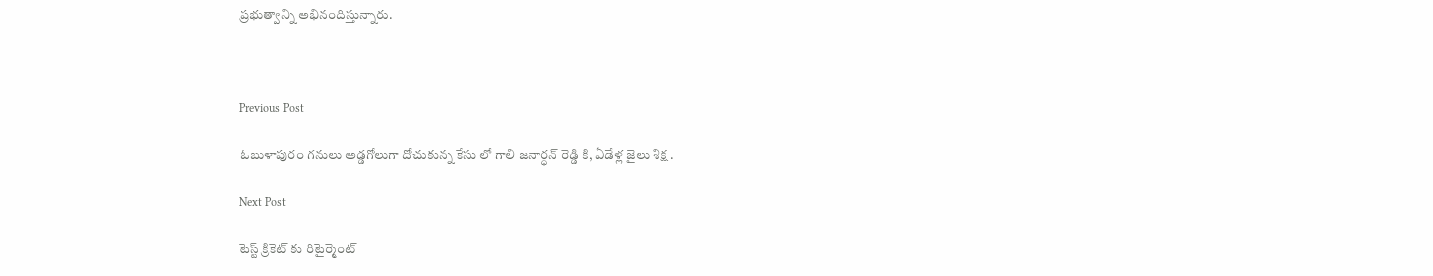ప్రభుత్వాన్ని అభినందిస్తున్నారు.



Previous Post

ఓబుళాపురం గనులు అడ్డగోలుగా దోచుకున్న కేసు లో గాలి జనార్ధన్ రెడ్డి కి, ఏడేళ్ల జైలు శిక్ష .

Next Post

టెస్ట్ క్రికెట్ కు రిటైర్మెంట్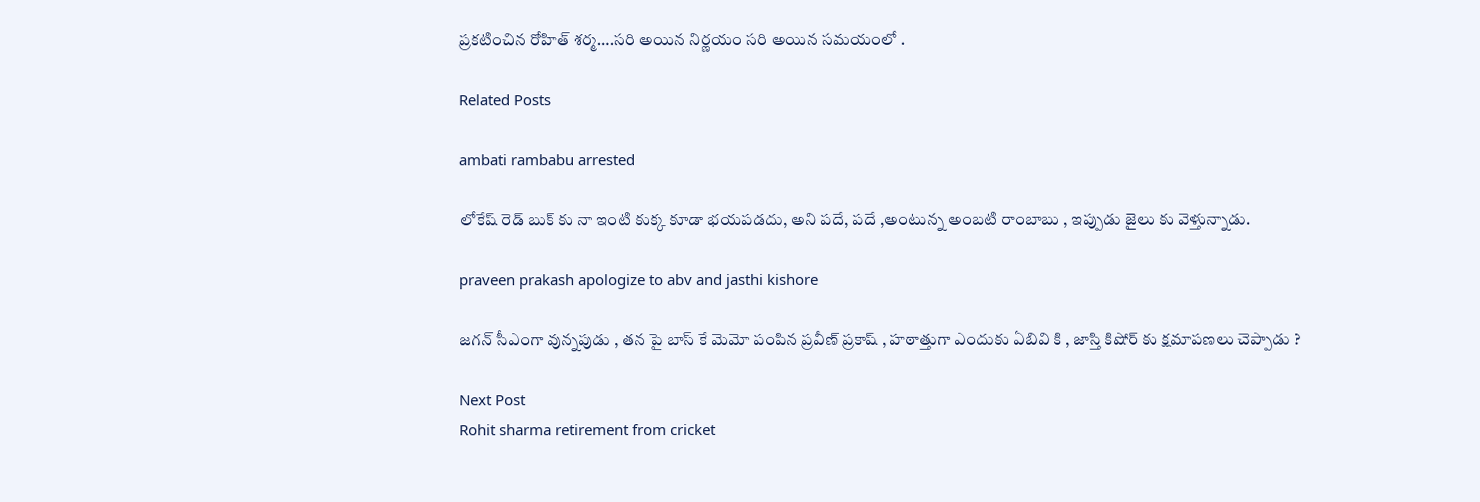ప్రకటించిన రోహిత్ శర్మ….సరి అయిన నిర్ణయం సరి అయిన సమయంలో .

Related Posts

ambati rambabu arrested

లోకేష్ రెడ్ బుక్ కు నా ఇంటి కుక్క కూడా భయపడదు, అని పదే, పదే ,అంటున్న అంబటి రాంబాబు , ఇప్పుడు జైలు కు వెళ్తున్నాడు.

praveen prakash apologize to abv and jasthi kishore

జగన్ సీఎంగా వున్నపుడు , తన పై బాస్ కే మెమో పంపిన ప్రవీణ్ ప్రకాష్ , హఠాత్తుగా ఎందుకు ఏబివి కి , జాస్తి కిషోర్ కు క్షమాపణలు చెప్పాడు ?

Next Post
Rohit sharma retirement from cricket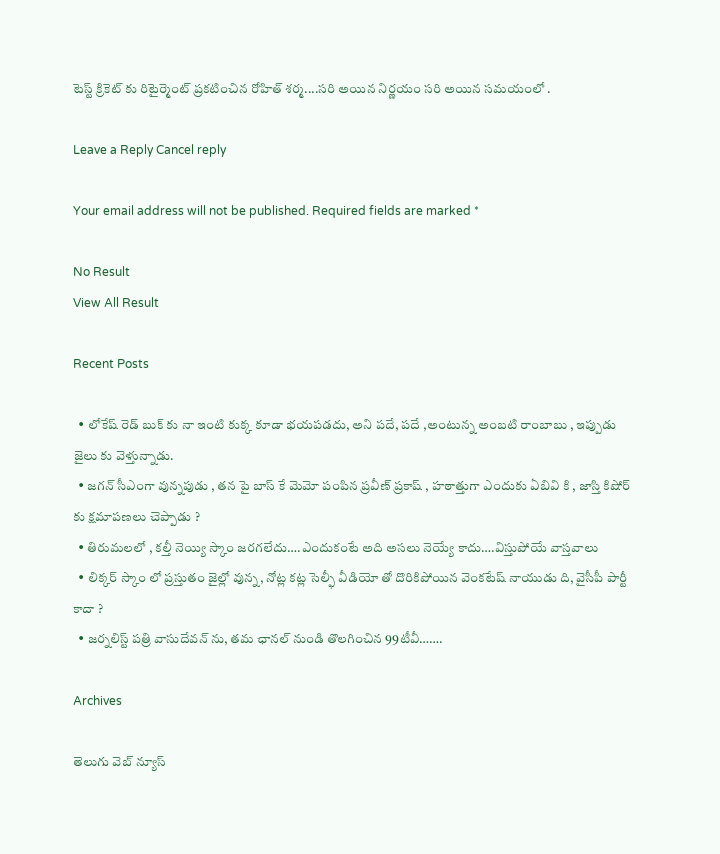టెస్ట్ క్రికెట్ కు రిటైర్మెంట్ ప్రకటించిన రోహిత్ శర్మ....సరి అయిన నిర్ణయం సరి అయిన సమయంలో .

Leave a Reply Cancel reply

Your email address will not be published. Required fields are marked *

No Result
View All Result

Recent Posts

  • లోకేష్ రెడ్ బుక్ కు నా ఇంటి కుక్క కూడా భయపడదు, అని పదే, పదే ,అంటున్న అంబటి రాంబాబు , ఇప్పుడు జైలు కు వెళ్తున్నాడు.
  • జగన్ సీఎంగా వున్నపుడు , తన పై బాస్ కే మెమో పంపిన ప్రవీణ్ ప్రకాష్ , హఠాత్తుగా ఎందుకు ఏబివి కి , జాస్తి కిషోర్ కు క్షమాపణలు చెప్పాడు ?
  • తిరుమలలో , కల్తీ నెయ్యి స్కాం జరగలేదు….ఎందుకంటే అది అసలు నెయ్యే కాదు….విస్తుపోయే వాస్తవాలు
  • లిక్కర్ స్కాం లో ప్రస్తుతం జైల్లో వున్న, నోట్ల కట్ల సెల్ఫీ వీడియో తో దొరికిపోయిన వెంకటేష్ నాయుడు ది, వైసీపీ పార్టీ కాదా ?
  • జర్నలిస్ట్ పత్రి వాసుదేవన్ ను, తమ ఛానల్ నుండి తొలగించిన 99టీవీ…….

Archives

తెలుగు వెబ్ న్యూస్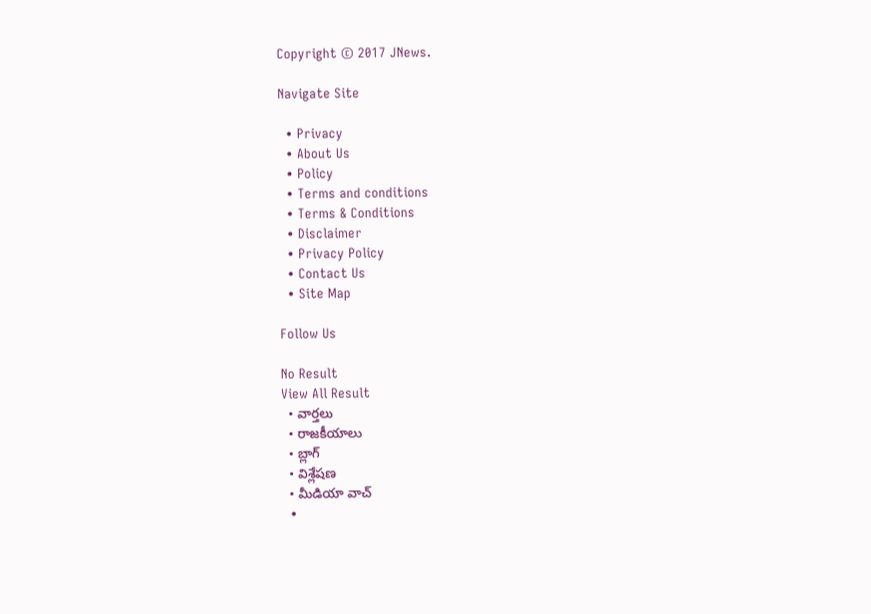Copyright © 2017 JNews.

Navigate Site

  • Privacy
  • About Us
  • Policy
  • Terms and conditions
  • Terms & Conditions
  • Disclaimer
  • Privacy Policy
  • Contact Us
  • Site Map

Follow Us

No Result
View All Result
  • వార్తలు
  • రాజకీయాలు
  • బ్లాగ్
  • విశ్లేషణ
  • మీడియా వాచ్
  •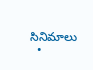సినిమాలు
  •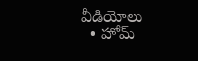వీడియోలు
  • హోమ్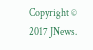Copyright © 2017 JNews.